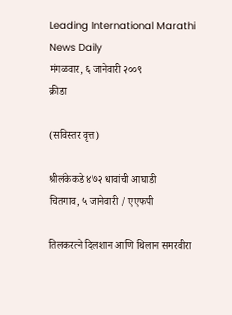Leading International Marathi News Daily                                  मंगळवार, ६ जानेवारी २००९
क्रीडा

(सविस्तर वृत्त)

श्रीलंकेकडे ४७२ धावांची आघाडी
चितगाव, ५ जानेवारी / एएफपी

तिलकरत्ने दिलशान आणि थिलान समरवीरा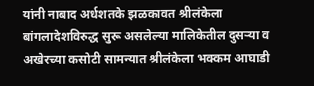यांनी नाबाद अर्धशतके झळकावत श्रीलंकेला बांगलादेशविरुद्ध सुरू असलेल्या मालिकेतील दुसऱ्या व अखेरच्या कसोटी सामन्यात श्रीलंकेला भक्कम आघाडी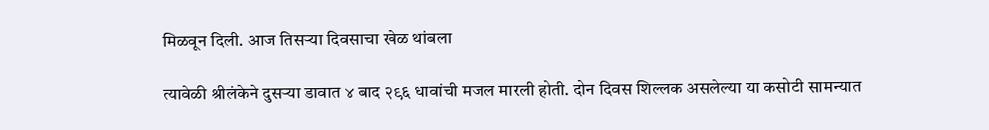मिळवून दिली. आज तिसऱ्या दिवसाचा खेळ थांबला

त्यावेळी श्रीलंकेने दुसऱ्या डावात ४ बाद २९६ धावांची मजल मारली होती. दोन दिवस शिल्लक असलेल्या या कसोटी सामन्यात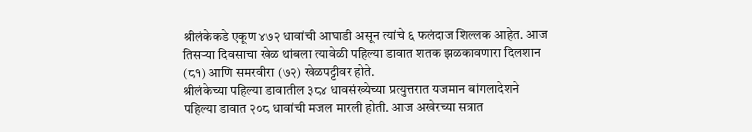श्रीलंकेकडे एकूण ४७२ धावांची आघाडी असून त्यांचे ६ फलंदाज शिल्लक आहेत. आज तिसऱ्या दिवसाचा खेळ थांबला त्यावेळी पहिल्या डावात शतक झळकावणारा दिलशान (८१) आणि समरवीरा (७२) खेळपट्टीवर होते.
श्रीलंकेच्या पहिल्या डावातील ३८४ धावसंख्येच्या प्रत्युत्तरात यजमान बांगलादेशने पहिल्या डावात २०८ धावांची मजल मारली होती. आज अखेरच्या सत्रात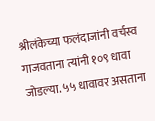श्रीलंकेच्या फलंदाजांनी वर्चस्व गाजवताना त्यांनी १०९ धावा जोडल्या. ५५ धावावर असताना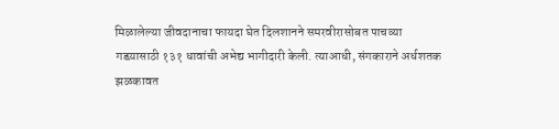मिळालेल्या जीवदानाचा फायदा घेत दिलशानने समरवीरासोबत पाचव्या गडय़ासाठी १३१ धावांची अभेद्य भागीदारी केली. त्याआधी, संगकाराने अर्धशतक झळकावत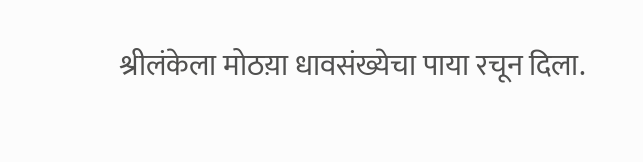श्रीलंकेला मोठय़ा धावसंख्येचा पाया रचून दिला.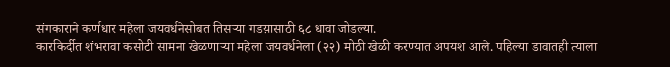संगकाराने कर्णधार महेला जयवर्धनेसोबत तिसऱ्या गडय़ासाठी ६८ धावा जोडल्या.
कारकिर्दीत शंभरावा कसोटी सामना खेळणाऱ्या महेला जयवर्धनेला (२२) मोठी खेळी करण्यात अपयश आले. पहिल्या डावातही त्याला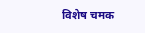विशेष चमक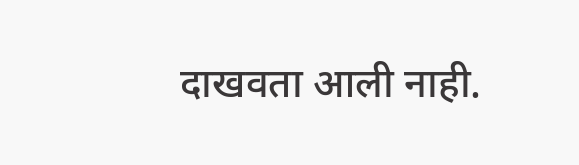दाखवता आली नाही.